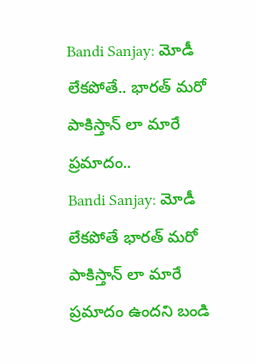Bandi Sanjay: మోడీ లేకపోతే.. భారత్ మరో పాకిస్తాన్ లా మారే ప్రమాదం..
Bandi Sanjay: మోడీ లేకపోతే భారత్ మరో పాకిస్తాన్ లా మారే ప్రమాదం ఉందని బండి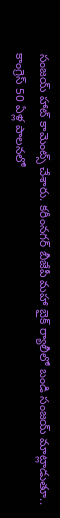సంజయ్ హాట్ కామెంట్స్ చేశారు. కరీంనగర్ బీజేపీ మహా బైక్ ర్యాలీలో బండి సంజయ్ మాట్లాడుతూ.. కాంగ్రెస్ 50 ఏళ్ల పాలనలో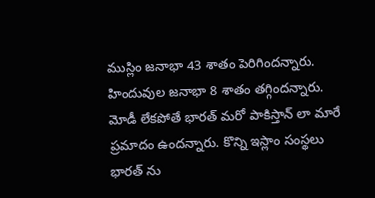ముస్లిం జనాభా 43 శాతం పెరిగిందన్నారు. హిందువుల జనాభా 8 శాతం తగ్గిందన్నారు. మోడీ లేకపోతే భారత్ మరో పాకిస్తాన్ లా మారే ప్రమాదం ఉందన్నారు. కొన్ని ఇస్లాం సంస్థలు భారత్ ను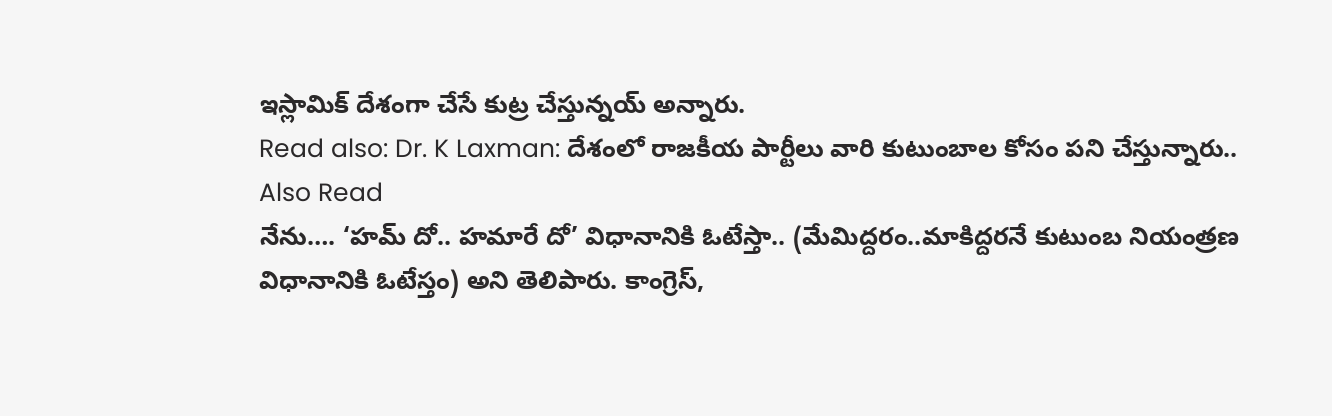ఇస్లామిక్ దేశంగా చేసే కుట్ర చేస్తున్నయ్ అన్నారు.
Read also: Dr. K Laxman: దేశంలో రాజకీయ పార్టీలు వారి కుటుంబాల కోసం పని చేస్తున్నారు..
Also Read
నేను…. ‘హమ్ దో.. హమారే దో’ విధానానికి ఓటేస్తా.. (మేమిద్దరం..మాకిద్దరనే కుటుంబ నియంత్రణ విధానానికి ఓటేస్తం) అని తెలిపారు. కాంగ్రెస్,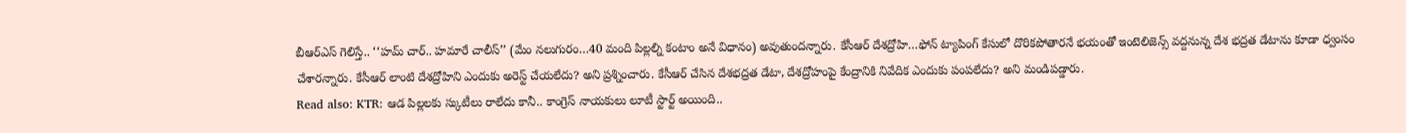బీఆర్ఎస్ గెలిస్తే.. ‘‘హమ్ చార్.. హమారే చాలీస్’’ (మేం నలుగురం…40 మంది పిల్లల్ని కంటాం అనే విధానం) అవుతుందన్నారు. కేసీఆర్ దేశద్రోహి…ఫోన్ ట్యాపింగ్ కేసులో దొరికపోతారనే భయంతో ఇంటెలిజెన్స్ వద్దనున్న దేశ భద్రత డేటాను కూడా ధ్వంసం చేశారన్నారు. కేసీఆర్ లాంటి దేశద్రోహిని ఎందుకు అరెస్ట్ చేయలేదు? అని ప్రశ్నించారు. కేసీఆర్ చేసిన దేశభద్రత డేటా, దేశద్రోహంపై కేంద్రానికి నివేదిక ఎందుకు పంపలేదు? అని మండిపడ్డారు.
Read also: KTR: ఆడ పిల్లలకు స్కుటీలు రాలేదు కానీ.. కాంగ్రెస్ నాయకులు లూటీ స్టార్ట్ అయింది..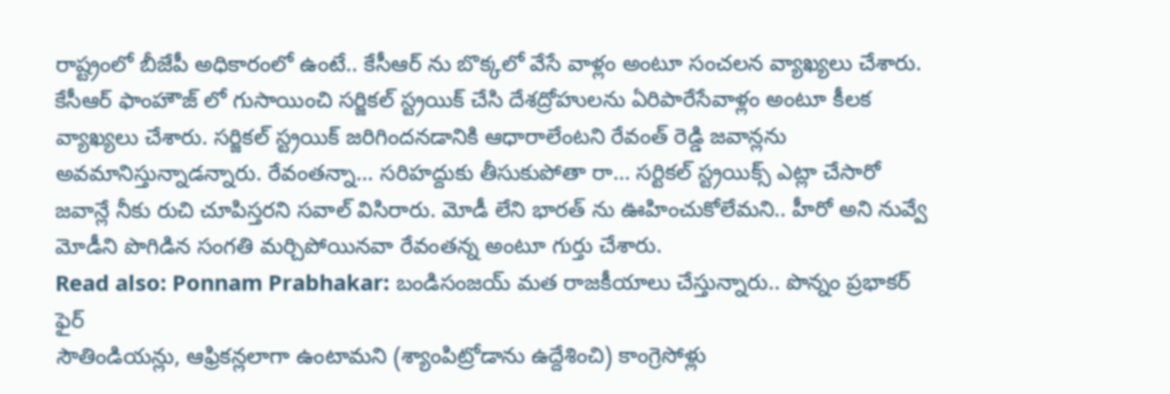రాష్ట్రంలో బీజేపీ అధికారంలో ఉంటే.. కేసీఆర్ ను బొక్కలో వేసే వాళ్లం అంటూ సంచలన వ్యాఖ్యలు చేశారు. కేసీఆర్ ఫాంహౌజ్ లో గుసాయించి సర్జికల్ స్ట్రయిక్ చేసి దేశద్రోహులను ఏరిపారేసేవాళ్లం అంటూ కీలక వ్యాఖ్యలు చేశారు. సర్జికల్ స్ట్రయిక్ జరిగిందనడానికి ఆధారాలేంటని రేవంత్ రెడ్డి జవాన్లను అవమానిస్తున్నాడన్నారు. రేవంతన్నా… సరిహద్దుకు తీసుకుపోతా రా… సర్టికల్ స్ట్రయిక్స్ ఎట్లా చేసారో జవాన్లే నీకు రుచి చూపిస్తరని సవాల్ విసిరారు. మోడీ లేని భారత్ ను ఊహించుకోలేమని.. హీరో అని నువ్వే మోడీని పొగిడిన సంగతి మర్చిపోయినవా రేవంతన్న అంటూ గుర్తు చేశారు.
Read also: Ponnam Prabhakar: బండిసంజయ్ మత రాజకీయాలు చేస్తున్నారు.. పొన్నం ప్రభాకర్ ఫైర్
సౌతిండియన్లు, ఆఫ్రికన్లలాగా ఉంటామని (శ్యాంపిట్రోడాను ఉద్దేశించి) కాంగ్రెసోళ్లు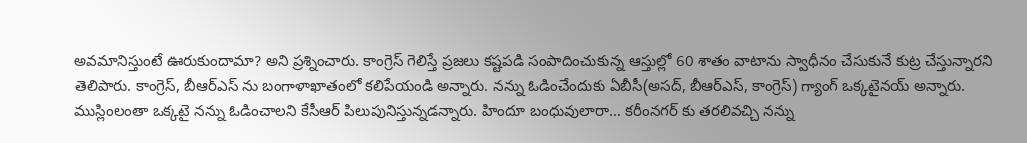అవమానిస్తుంటే ఊరుకుందామా? అని ప్రశ్నించారు. కాంగ్రెస్ గెలిస్తే ప్రజలు కష్టపడి సంపాదించుకున్న ఆస్తుల్లో 60 శాతం వాటాను స్వాధీనం చేసుకునే కుట్ర చేస్తున్నారని తెలిపారు. కాంగ్రెస్, బీఆర్ఎస్ ను బంగాళాఖాతంలో కలిపేయండి అన్నారు. నన్ను ఓడించేందుకు ఏబీసీ(అసద్, బీఆర్ఎస్, కాంగ్రెస్) గ్యాంగ్ ఒక్కటైనయ్ అన్నారు. ముస్లింలంతా ఒక్కటై నన్ను ఓడించాలని కేసీఆర్ పిలుపునిస్తున్నడన్నారు. హిందూ బంధువులారా… కరీంనగర్ కు తరలివచ్చి నన్ను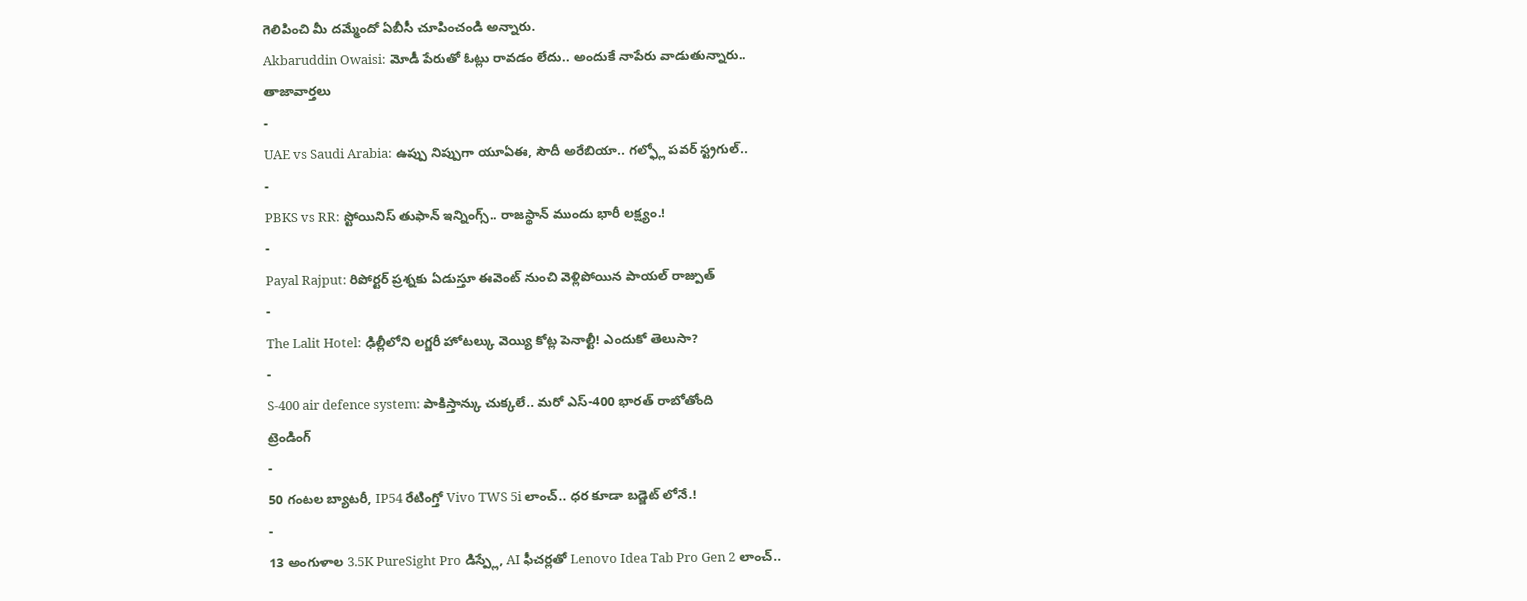గెలిపించి మీ దమ్మేందో ఏబీసీ చూపించండి అన్నారు.
Akbaruddin Owaisi: మోడీ పేరుతో ఓట్లు రావడం లేదు.. అందుకే నాపేరు వాడుతున్నారు..
తాజావార్తలు
-
UAE vs Saudi Arabia: ఉప్పు నిప్పుగా యూఏఈ, సౌదీ అరేబియా.. గల్ఫ్లో పవర్ స్ట్రగుల్..
-
PBKS vs RR: స్టోయినిస్ తుఫాన్ ఇన్నింగ్స్.. రాజస్థాన్ ముందు భారీ లక్ష్యం.!
-
Payal Rajput: రిపోర్టర్ ప్రశ్నకు ఏడుస్తూ ఈవెంట్ నుంచి వెళ్లిపోయిన పాయల్ రాజ్పుత్
-
The Lalit Hotel: ఢిల్లీలోని లగ్జరీ హోటల్కు వెయ్యి కోట్ల పెనాల్టీ! ఎందుకో తెలుసా?
-
S-400 air defence system: పాకిస్తాన్కు చుక్కలే.. మరో ఎస్-400 భారత్ రాబోతోంది
ట్రెండింగ్
-
50 గంటల బ్యాటరీ, IP54 రేటింగ్తో Vivo TWS 5i లాంచ్.. ధర కూడా బడ్జెట్ లోనే.!
-
13 అంగుళాల 3.5K PureSight Pro డిస్ప్లే, AI ఫీచర్లతో Lenovo Idea Tab Pro Gen 2 లాంచ్..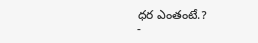ధర ఎంతంటే.?
-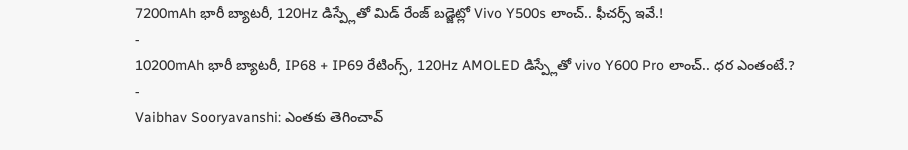7200mAh భారీ బ్యాటరీ, 120Hz డిస్ప్లేతో మిడ్ రేంజ్ బడ్జెట్లో Vivo Y500s లాంచ్.. ఫీచర్స్ ఇవే.!
-
10200mAh భారీ బ్యాటరీ, IP68 + IP69 రేటింగ్స్, 120Hz AMOLED డిస్ప్లేతో vivo Y600 Pro లాంచ్.. ధర ఎంతంటే.?
-
Vaibhav Sooryavanshi: ఎంతకు తెగించావ్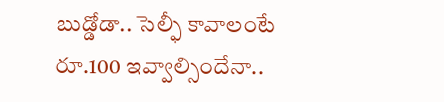బుడ్డోడా.. సెల్ఫీ కావాలంటే రూ.100 ఇవ్వాల్సిందేనా..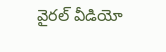వైరల్ వీడియో